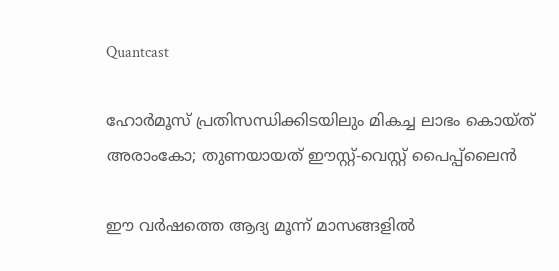Quantcast

ഹോർമൂസ് പ്രതിസന്ധിക്കിടയിലും മികച്ച ലാഭം കൊയ്ത് അരാംകോ; തുണയായത് ഈസ്റ്റ്-വെസ്റ്റ് പൈപ്പ്‌ലൈൻ

ഈ വർഷത്തെ ആദ്യ മൂന്ന് മാസങ്ങളിൽ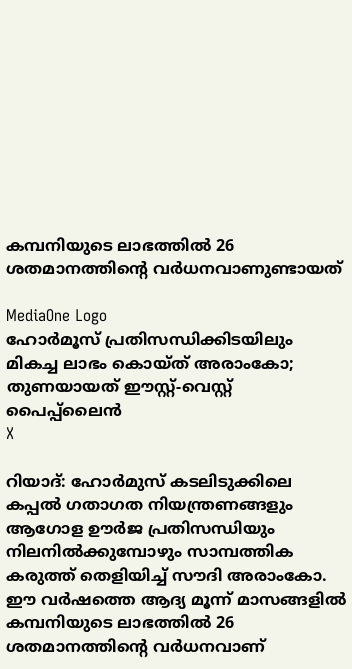കമ്പനിയുടെ ലാഭത്തിൽ 26 ശതമാനത്തിന്റെ വർധനവാണുണ്ടായത്

MediaOne Logo
ഹോർമൂസ് പ്രതിസന്ധിക്കിടയിലും മികച്ച ലാഭം കൊയ്ത് അരാംകോ; തുണയായത് ഈസ്റ്റ്-വെസ്റ്റ് പൈപ്പ്‌ലൈൻ
X

റിയാദ്: ഹോർമുസ് കടലിടുക്കിലെ കപ്പൽ ഗതാഗത നിയന്ത്രണങ്ങളും ആഗോള ഊർജ പ്രതിസന്ധിയും നിലനിൽക്കുമ്പോഴും സാമ്പത്തിക കരുത്ത് തെളിയിച്ച് സൗദി അരാംകോ. ഈ വർഷത്തെ ആദ്യ മൂന്ന് മാസങ്ങളിൽ കമ്പനിയുടെ ലാഭത്തിൽ 26 ശതമാനത്തിന്റെ വർധനവാണ്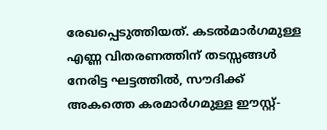രേഖപ്പെടുത്തിയത്. കടൽമാർഗമുള്ള എണ്ണ വിതരണത്തിന് തടസ്സങ്ങൾ നേരിട്ട ഘട്ടത്തിൽ, സൗദിക്ക് അകത്തെ കരമാർഗമുള്ള ഈസ്റ്റ്-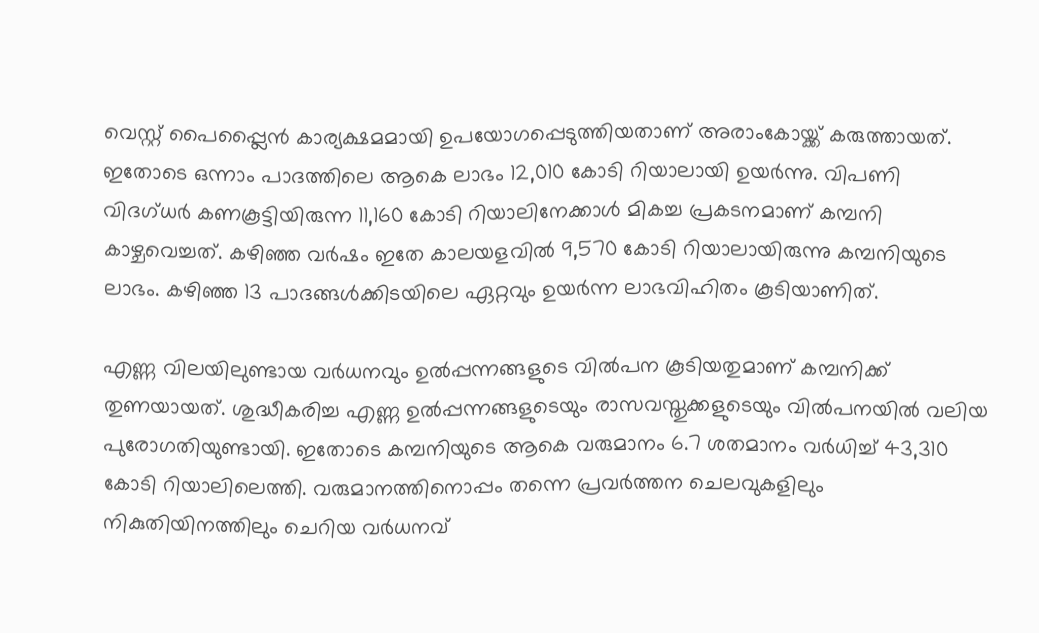വെസ്റ്റ് പൈപ്പ്ലൈൻ കാര്യക്ഷമമായി ഉപയോഗപ്പെടുത്തിയതാണ് അരാംകോയ്ക്ക് കരുത്തായത്. ഇതോടെ ഒന്നാം പാദത്തിലെ ആകെ ലാഭം 12,010 കോടി റിയാലായി ഉയർന്നു. വിപണി വിദഗ്ധർ കണകൂട്ടിയിരുന്ന 11,160 കോടി റിയാലിനേക്കാൾ മികച്ച പ്രകടനമാണ് കമ്പനി കാഴ്ചവെച്ചത്. കഴിഞ്ഞ വർഷം ഇതേ കാലയളവിൽ 9,570 കോടി റിയാലായിരുന്നു കമ്പനിയുടെ ലാഭം. കഴിഞ്ഞ 13 പാദങ്ങൾക്കിടയിലെ ഏറ്റവും ഉയർന്ന ലാഭവിഹിതം കൂടിയാണിത്.

എണ്ണ വിലയിലുണ്ടായ വർധനവും ഉൽപ്പന്നങ്ങളുടെ വിൽപന കൂടിയതുമാണ് കമ്പനിക്ക് തുണയായത്. ശുദ്ധീകരിച്ച എണ്ണ ഉൽപ്പന്നങ്ങളുടെയും രാസവസ്തുക്കളുടെയും വിൽപനയിൽ വലിയ പുരോഗതിയുണ്ടായി. ഇതോടെ കമ്പനിയുടെ ആകെ വരുമാനം 6.7 ശതമാനം വർധിച്ച് 43,310 കോടി റിയാലിലെത്തി. വരുമാനത്തിനൊപ്പം തന്നെ പ്രവർത്തന ചെലവുകളിലും നികുതിയിനത്തിലും ചെറിയ വർധനവ്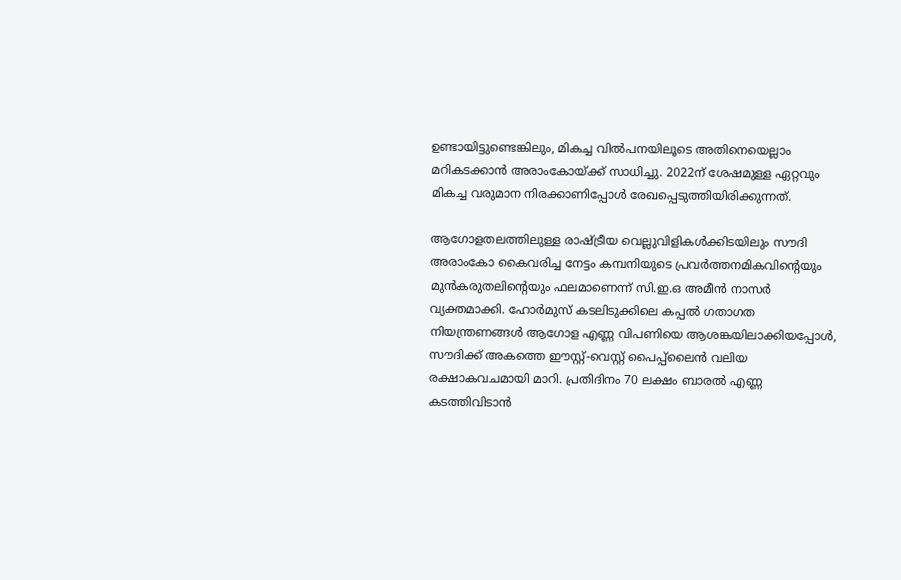ഉണ്ടായിട്ടുണ്ടെങ്കിലും, മികച്ച വിൽപനയിലൂടെ അതിനെയെല്ലാം മറികടക്കാൻ അരാംകോയ്ക്ക് സാധിച്ചു. 2022ന് ശേഷമുള്ള ഏറ്റവും മികച്ച വരുമാന നിരക്കാണിപ്പോൾ രേഖപ്പെടുത്തിയിരിക്കുന്നത്.

ആഗോളതലത്തിലുള്ള രാഷ്ട്രീയ വെല്ലുവിളികൾക്കിടയിലും സൗദി അരാംകോ കൈവരിച്ച നേട്ടം കമ്പനിയുടെ പ്രവർത്തനമികവിന്റെയും മുൻകരുതലിന്റെയും ഫലമാണെന്ന് സി.ഇ.ഒ അമീൻ നാസർ വ്യക്തമാക്കി. ഹോർമുസ് കടലിടുക്കിലെ കപ്പൽ ഗതാഗത നിയന്ത്രണങ്ങൾ ആഗോള എണ്ണ വിപണിയെ ആശങ്കയിലാക്കിയപ്പോൾ, സൗദിക്ക് അകത്തെ ഈസ്റ്റ്-വെസ്റ്റ് പൈപ്പ്ലൈൻ വലിയ രക്ഷാകവചമായി മാറി. പ്രതിദിനം 70 ലക്ഷം ബാരൽ എണ്ണ കടത്തിവിടാൻ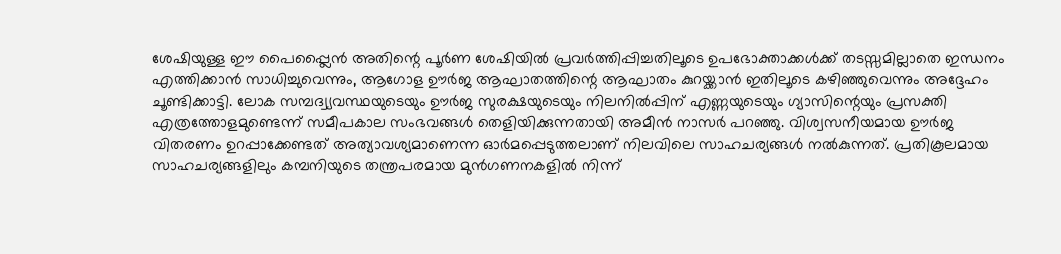ശേഷിയുള്ള ഈ പൈപ്പ്ലൈൻ അതിന്റെ പൂർണ ശേഷിയിൽ പ്രവർത്തിപ്പിച്ചതിലൂടെ ഉപഭോക്താക്കൾക്ക് തടസ്സമില്ലാതെ ഇന്ധനം എത്തിക്കാൻ സാധിച്ചുവെന്നും, ആഗോള ഊർജ ആഘാതത്തിന്റെ ആഘാതം കുറയ്ക്കാൻ ഇതിലൂടെ കഴിഞ്ഞുവെന്നും അദ്ദേഹം ചൂണ്ടിക്കാട്ടി. ലോക സമ്പദ്വ്യവസ്ഥയുടെയും ഊർജ സുരക്ഷയുടെയും നിലനിൽപ്പിന് എണ്ണയുടെയും ഗ്യാസിന്റെയും പ്രസക്തി എത്രത്തോളമുണ്ടെന്ന് സമീപകാല സംഭവങ്ങൾ തെളിയിക്കുന്നതായി അമീൻ നാസർ പറഞ്ഞു. വിശ്വസനീയമായ ഊർജ വിതരണം ഉറപ്പാക്കേണ്ടത് അത്യാവശ്യമാണെന്ന ഓർമപ്പെടുത്തലാണ് നിലവിലെ സാഹചര്യങ്ങൾ നൽകുന്നത്. പ്രതികൂലമായ സാഹചര്യങ്ങളിലും കമ്പനിയുടെ തന്ത്രപരമായ മുൻഗണനകളിൽ നിന്ന്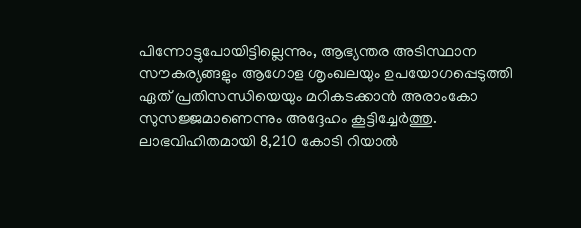പിന്നോട്ടുപോയിട്ടില്ലെന്നും, ആഭ്യന്തര അടിസ്ഥാന സൗകര്യങ്ങളും ആഗോള ശൃംഖലയും ഉപയോഗപ്പെടുത്തി ഏത് പ്രതിസന്ധിയെയും മറികടക്കാൻ അരാംകോ സുസജ്ജമാണെന്നും അദ്ദേഹം കൂട്ടിച്ചേർത്തു. ലാഭവിഹിതമായി 8,210 കോടി റിയാൽ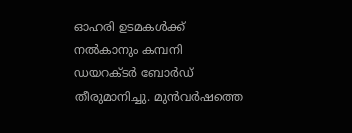ഓഹരി ഉടമകൾക്ക് നൽകാനും കമ്പനി ഡയറക്ടർ ബോർഡ് തീരുമാനിച്ചു. മുൻവർഷത്തെ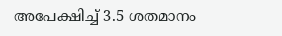അപേക്ഷിച്ച് 3.5 ശതമാനം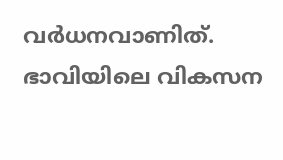വർധനവാണിത്. ഭാവിയിലെ വികസന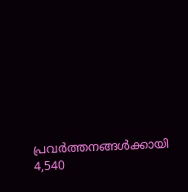പ്രവർത്തനങ്ങൾക്കായി 4,540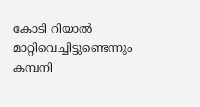കോടി റിയാൽ മാറ്റിവെച്ചിട്ടുണ്ടെന്നും കമ്പനി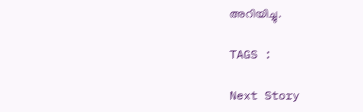അറിയിച്ചു.

TAGS :

Next Story